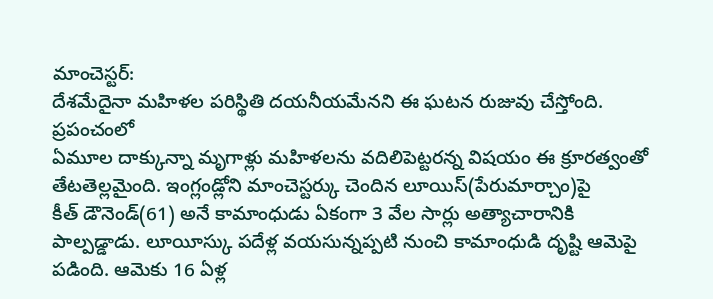మాంచెస్టర్:
దేశమేదైనా మహిళల పరిస్థితి దయనీయమేనని ఈ ఘటన రుజువు చేస్తోంది. ప్రపంచంలో
ఏమూల దాక్కున్నా మృగాళ్లు మహిళలను వదిలిపెట్టరన్న విషయం ఈ క్రూరత్వంతో
తేటతెల్లమైంది. ఇంగ్లండ్లోని మాంచెస్టర్కు చెందిన లూయిస్(పేరుమార్చాం)పై
కీత్ డౌనెండ్(61) అనే కామాంధుడు ఏకంగా 3 వేల సార్లు అత్యాచారానికి
పాల్పడ్డాడు. లూయీస్కు పదేళ్ల వయసున్నప్పటి నుంచి కామాంధుడి దృష్టి ఆమెపై
పడింది. ఆమెకు 16 ఏళ్ల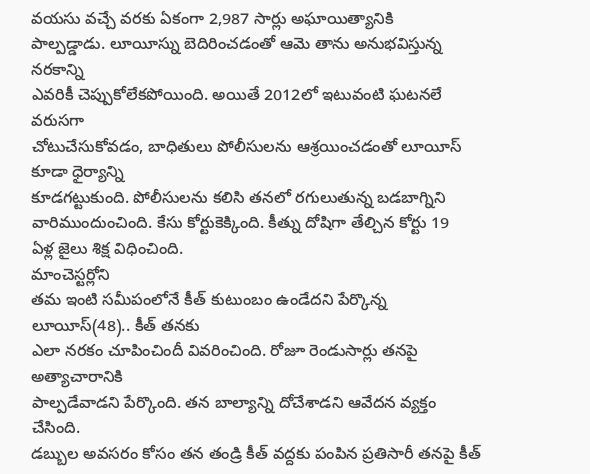వయసు వచ్చే వరకు ఏకంగా 2,987 సార్లు అఘాయిత్యానికి
పాల్పడ్డాడు. లూయీస్ను బెదిరించడంతో ఆమె తాను అనుభవిస్తున్న నరకాన్ని
ఎవరికీ చెప్పుకోలేకపోయింది. అయితే 2012లో ఇటువంటి ఘటనలే వరుసగా
చోటుచేసుకోవడం, బాధితులు పోలీసులను ఆశ్రయించడంతో లూయీస్ కూడా ధైర్యాన్ని
కూడగట్టుకుంది. పోలీసులను కలిసి తనలో రగులుతున్న బడబాగ్నిని
వారిముందుంచింది. కేసు కోర్టుకెక్కింది. కీత్ను దోషిగా తేల్చిన కోర్టు 19
ఏళ్ల జైలు శిక్ష విధించింది.
మాంచెస్టర్లోని
తమ ఇంటి సమీపంలోనే కీత్ కుటుంబం ఉండేదని పేర్కొన్న లూయీస్(48).. కీత్ తనకు
ఎలా నరకం చూపించిందీ వివరించింది. రోజూ రెండుసార్లు తనపై అత్యాచారానికి
పాల్పడేవాడని పేర్కొంది. తన బాల్యాన్ని దోచేశాడని ఆవేదన వ్యక్తం చేసింది.
డబ్బుల అవసరం కోసం తన తండ్రి కీత్ వద్దకు పంపిన ప్రతిసారీ తనపై కీత్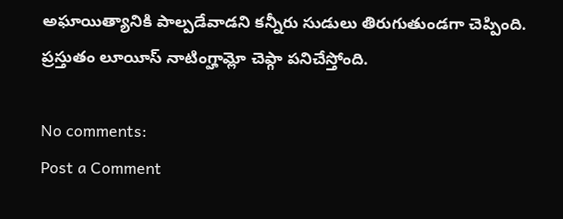అఘాయిత్యానికి పాల్పడేవాడని కన్నీరు సుడులు తిరుగుతుండగా చెప్పింది.
ప్రస్తుతం లూయీస్ నాటింగ్హామ్లో చెఫ్గా పనిచేస్తోంది.

No comments:
Post a Comment